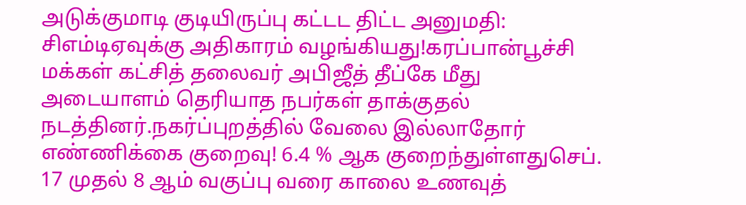அடுக்குமாடி குடியிருப்பு கட்டட திட்ட அனுமதி: சிஎம்டிஏவுக்கு அதிகாரம் வழங்கியது!கரப்பான்பூச்சி மக்கள் கட்சித் தலைவர் அபிஜீத் தீப்கே மீது அடையாளம் தெரியாத நபர்கள் தாக்குதல் நடத்தினர்.நகர்ப்புறத்தில் வேலை இல்லாதோர் எண்ணிக்கை குறைவு! 6.4 % ஆக குறைந்துள்ளதுசெப். 17 முதல் 8 ஆம் வகுப்பு வரை காலை உணவுத்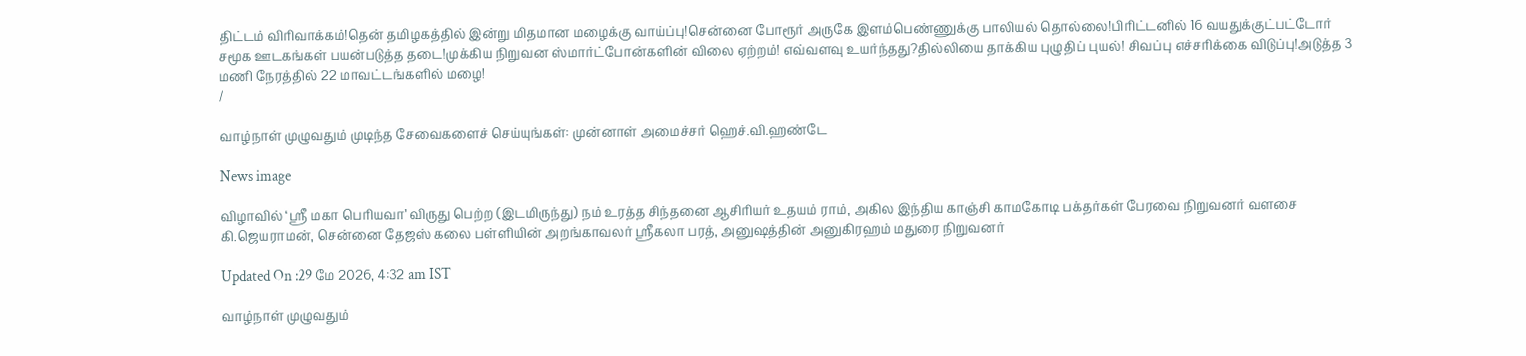திட்டம் விரிவாக்கம்!தென் தமிழகத்தில் இன்று மிதமான மழைக்கு வாய்ப்பு!சென்னை போரூர் அருகே இளம்பெண்ணுக்கு பாலியல் தொல்லை!பிரிட்டனில் 16 வயதுக்குட்பட்டோர் சமூக ஊடகங்கள் பயன்படுத்த தடை!முக்கிய நிறுவன ஸ்மார்ட்போன்களின் விலை ஏற்றம்! எவ்வளவு உயர்ந்தது?தில்லியை தாக்கிய புழுதிப் புயல்! சிவப்பு எச்சரிக்கை விடுப்பு!அடுத்த 3 மணி நேரத்தில் 22 மாவட்டங்களில் மழை!
/

வாழ்நாள் முழுவதும் முடிந்த சேவைகளைச் செய்யுங்கள்: முன்னாள் அமைச்சர் ஹெச்.வி.ஹண்டே

News image

விழாவில் ‘ஸ்ரீ மகா பெரியவா’ விருது பெற்ற (இடமிருந்து) நம் உரத்த சிந்தனை ஆசிரியர் உதயம் ராம், அகில இந்திய காஞ்சி காமகோடி பக்தர்கள் பேரவை நிறுவனர் வளசை கி.ஜெயராமன், சென்னை தேஜஸ் கலை பள்ளியின் அறங்காவலர் ஸ்ரீகலா பரத், அனுஷத்தின் அனுகிரஹம் மதுரை நிறுவனர்

Updated On :29 மே 2026, 4:32 am IST

வாழ்நாள் முழுவதும்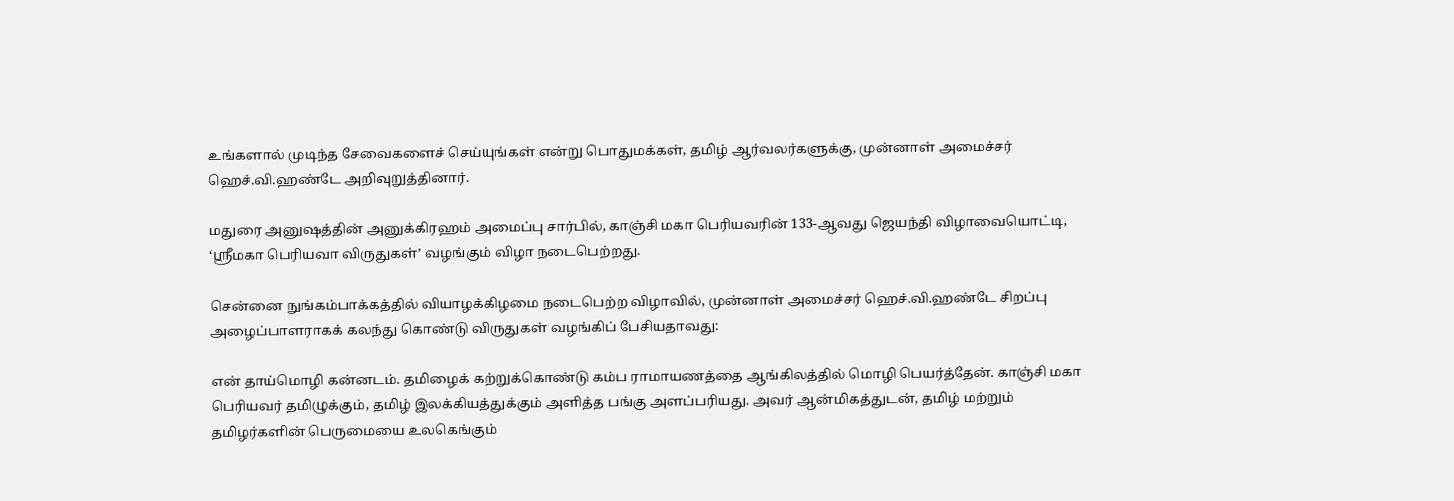உங்களால் முடிந்த சேவைகளைச் செய்யுங்கள் என்று பொதுமக்கள், தமிழ் ஆர்வலர்களுக்கு, முன்னாள் அமைச்சர் ஹெச்.வி.ஹண்டே அறிவுறுத்தினார்.

மதுரை அனுஷத்தின் அனுக்கிரஹம் அமைப்பு சார்பில், காஞ்சி மகா பெரியவரின் 133-ஆவது ஜெயந்தி விழாவையொட்டி, ‘ஸ்ரீமகா பெரியவா விருதுகள்’ வழங்கும் விழா நடைபெற்றது.

சென்னை நுங்கம்பாக்கத்தில் வியாழக்கிழமை நடைபெற்ற விழாவில், முன்னாள் அமைச்சர் ஹெச்.வி.ஹண்டே சிறப்பு அழைப்பாளராகக் கலந்து கொண்டு விருதுகள் வழங்கிப் பேசியதாவது:

என் தாய்மொழி கன்னடம். தமிழைக் கற்றுக்கொண்டு கம்ப ராமாயணத்தை ஆங்கிலத்தில் மொழி பெயர்த்தேன். காஞ்சி மகா பெரியவர் தமிழுக்கும், தமிழ் இலக்கியத்துக்கும் அளித்த பங்கு அளப்பரியது. அவர் ஆன்மிகத்துடன், தமிழ் மற்றும் தமிழர்களின் பெருமையை உலகெங்கும்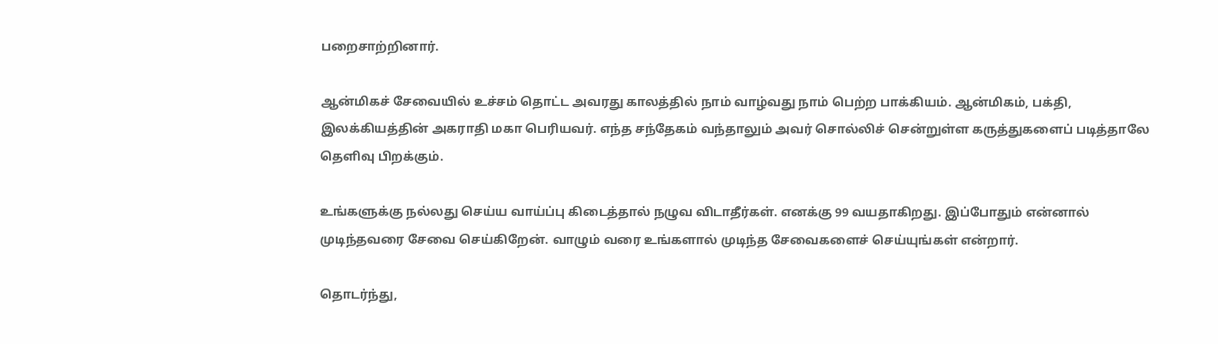பறைசாற்றினார்.

ஆன்மிகச் சேவையில் உச்சம் தொட்ட அவரது காலத்தில் நாம் வாழ்வது நாம் பெற்ற பாக்கியம். ஆன்மிகம், பக்தி, இலக்கியத்தின் அகராதி மகா பெரியவர். எந்த சந்தேகம் வந்தாலும் அவர் சொல்லிச் சென்றுள்ள கருத்துகளைப் படித்தாலே தெளிவு பிறக்கும்.

உங்களுக்கு நல்லது செய்ய வாய்ப்பு கிடைத்தால் நழுவ விடாதீர்கள். எனக்கு 99 வயதாகிறது. இப்போதும் என்னால் முடிந்தவரை சேவை செய்கிறேன். வாழும் வரை உங்களால் முடிந்த சேவைகளைச் செய்யுங்கள் என்றார்.

தொடர்ந்து,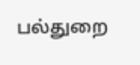பல்துறை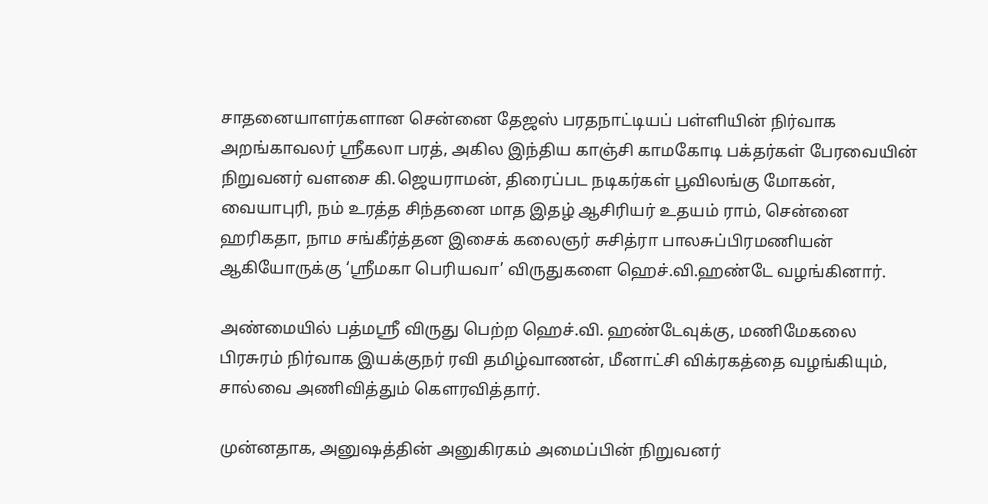சாதனையாளர்களான சென்னை தேஜஸ் பரதநாட்டியப் பள்ளியின் நிர்வாக அறங்காவலர் ஸ்ரீகலா பரத், அகில இந்திய காஞ்சி காமகோடி பக்தர்கள் பேரவையின் நிறுவனர் வளசை கி.ஜெயராமன், திரைப்பட நடிகர்கள் பூவிலங்கு மோகன், வையாபுரி, நம் உரத்த சிந்தனை மாத இதழ் ஆசிரியர் உதயம் ராம், சென்னை ஹரிகதா, நாம சங்கீர்த்தன இசைக் கலைஞர் சுசித்ரா பாலசுப்பிரமணியன் ஆகியோருக்கு ‘ஸ்ரீமகா பெரியவா’ விருதுகளை ஹெச்.வி.ஹண்டே வழங்கினார்.

அண்மையில் பத்மஸ்ரீ விருது பெற்ற ஹெச்.வி. ஹண்டேவுக்கு, மணிமேகலை பிரசுரம் நிர்வாக இயக்குநர் ரவி தமிழ்வாணன், மீனாட்சி விக்ரகத்தை வழங்கியும், சால்வை அணிவித்தும் கௌரவித்தார்.

முன்னதாக, அனுஷத்தின் அனுகிரகம் அமைப்பின் நிறுவனர்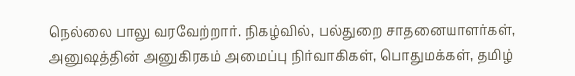நெல்லை பாலு வரவேற்றார். நிகழ்வில், பல்துறை சாதனையாளர்கள், அனுஷத்தின் அனுகிரகம் அமைப்பு நிர்வாகிகள், பொதுமக்கள், தமிழ்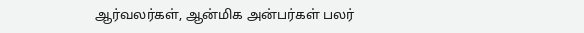ஆர்வலர்கள், ஆன்மிக அன்பர்கள் பலர்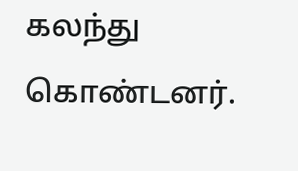கலந்து கொண்டனர்.